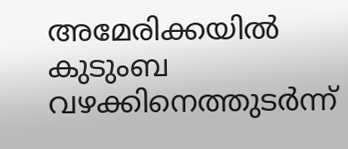അമേരിക്കയില്‍ കുടുംബ വഴക്കിനെത്തുടര്‍ന്ന്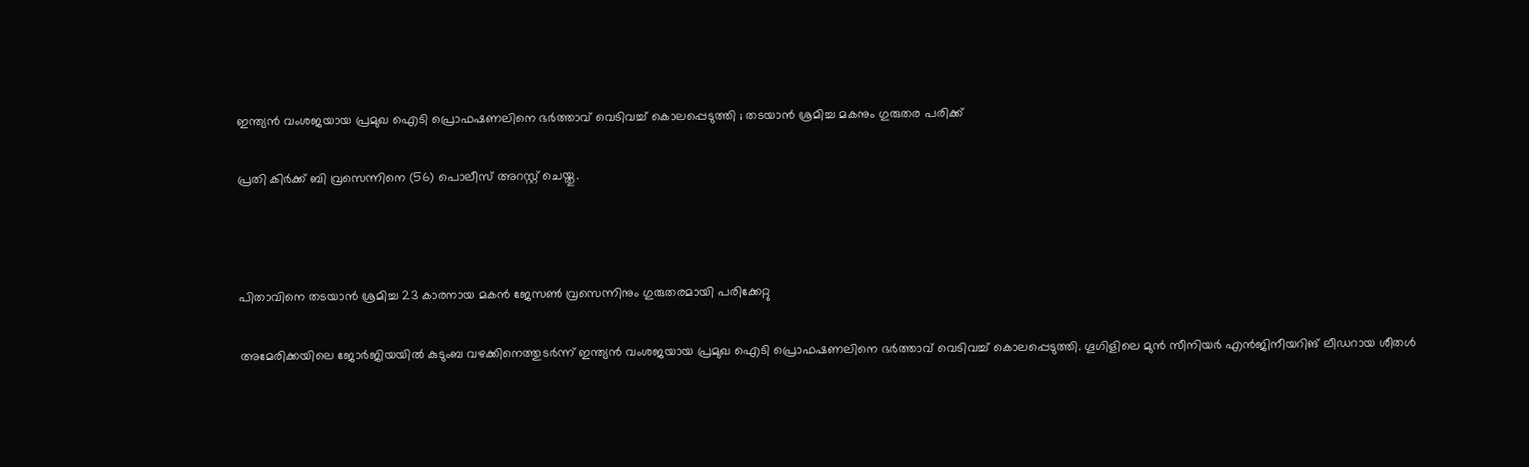ഇന്ത്യന്‍ വംശജയായ പ്രമുഖ ഐടി പ്രൊഫഷണലിനെ ഭര്‍ത്താവ് വെടിവച്ച് കൊലപ്പെടുത്തി ; തടയാന്‍ ശ്രമിച്ച മകനും ഗുരുതര പരിക്ക്

പ്രതി കിര്‍ക്ക് ബി വ്രസെന്നിനെ (56) പൊലീസ് അറസ്റ്റ് ചെയ്തു.



പിതാവിനെ തടയാന്‍ ശ്രമിച്ച 23 കാരനായ മകന്‍ ജേസണ്‍ വ്രസെന്നിനും ഗുരുതരമായി പരിക്കേറ്റു

അമേരിക്കയിലെ ജോര്‍ജിയയില്‍ കുടുംബ വഴക്കിനെത്തുടര്‍ന്ന് ഇന്ത്യന്‍ വംശജയായ പ്രമുഖ ഐടി പ്രൊഫഷണലിനെ ഭര്‍ത്താവ് വെടിവച്ച് കൊലപ്പെടുത്തി. ഗൂഗിളിലെ മുന്‍ സീനിയര്‍ എന്‍ജിനീയറിങ് ലീഡറായ ശീതള്‍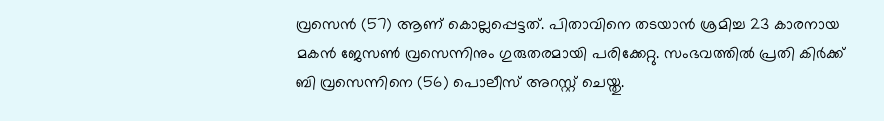വ്രസെന്‍ (57) ആണ് കൊല്ലപ്പെട്ടത്. പിതാവിനെ തടയാന്‍ ശ്രമിച്ച 23 കാരനായ മകന്‍ ജേസണ്‍ വ്രസെന്നിനും ഗുരുതരമായി പരിക്കേറ്റു. സംഭവത്തില്‍ പ്രതി കിര്‍ക്ക് ബി വ്രസെന്നിനെ (56) പൊലീസ് അറസ്റ്റ് ചെയ്തു.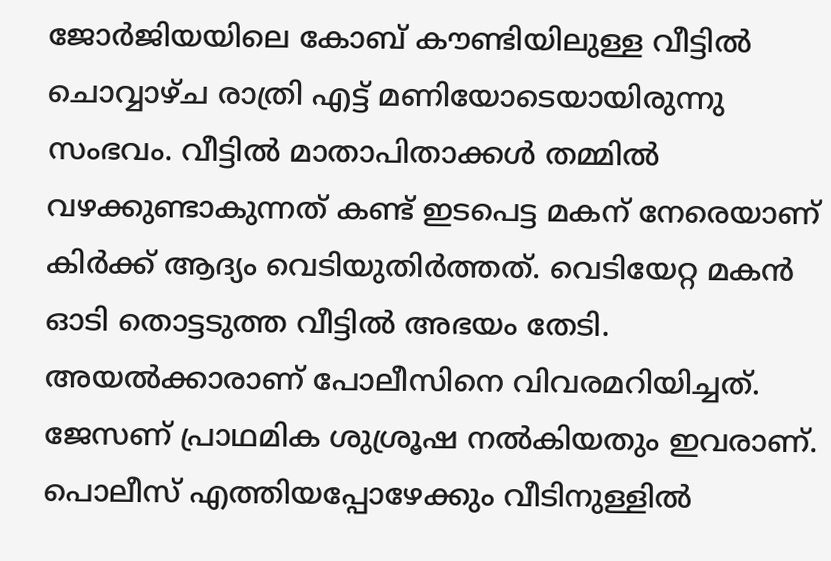ജോര്‍ജിയയിലെ കോബ് കൗണ്ടിയിലുള്ള വീട്ടില്‍ ചൊവ്വാഴ്ച രാത്രി എട്ട് മണിയോടെയായിരുന്നു സംഭവം. വീട്ടില്‍ മാതാപിതാക്കള്‍ തമ്മില്‍ വഴക്കുണ്ടാകുന്നത് കണ്ട് ഇടപെട്ട മകന് നേരെയാണ് കിര്‍ക്ക് ആദ്യം വെടിയുതിര്‍ത്തത്. വെടിയേറ്റ മകന്‍ ഓടി തൊട്ടടുത്ത വീട്ടില്‍ അഭയം തേടി. അയല്‍ക്കാരാണ് പോലീസിനെ വിവരമറിയിച്ചത്. ജേസണ് പ്രാഥമിക ശുശ്രൂഷ നല്‍കിയതും ഇവരാണ്. പൊലീസ് എത്തിയപ്പോഴേക്കും വീടിനുള്ളില്‍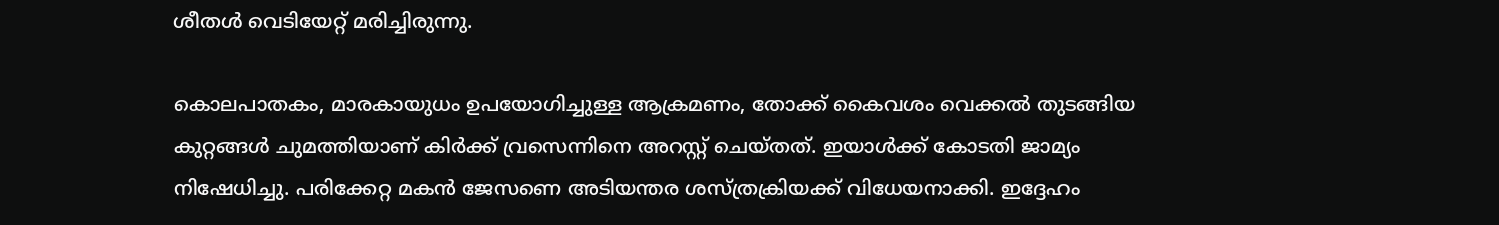ശീതള്‍ വെടിയേറ്റ് മരിച്ചിരുന്നു.

കൊലപാതകം, മാരകായുധം ഉപയോഗിച്ചുള്ള ആക്രമണം, തോക്ക് കൈവശം വെക്കല്‍ തുടങ്ങിയ കുറ്റങ്ങള്‍ ചുമത്തിയാണ് കിര്‍ക്ക് വ്രസെന്നിനെ അറസ്റ്റ് ചെയ്തത്. ഇയാള്‍ക്ക് കോടതി ജാമ്യം നിഷേധിച്ചു. പരിക്കേറ്റ മകന്‍ ജേസണെ അടിയന്തര ശസ്ത്രക്രിയക്ക് വിധേയനാക്കി. ഇദ്ദേഹം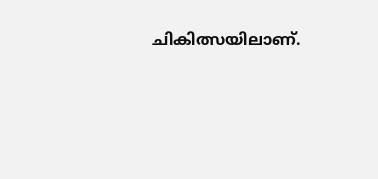ചികിത്സയിലാണ്.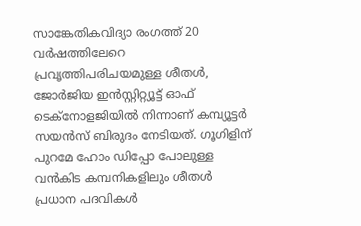സാങ്കേതികവിദ്യാ രംഗത്ത് 20 വര്‍ഷത്തിലേറെ പ്രവൃത്തിപരിചയമുള്ള ശീതള്‍, ജോര്‍ജിയ ഇന്‍സ്റ്റിറ്റ്യൂട്ട് ഓഫ് ടെക്‌നോളജിയില്‍ നിന്നാണ് കമ്പ്യൂട്ടര്‍ സയന്‍സ് ബിരുദം നേടിയത്. ഗൂഗിളിന് പുറമേ ഹോം ഡിപ്പോ പോലുള്ള വന്‍കിട കമ്പനികളിലും ശീതള്‍ പ്രധാന പദവികള്‍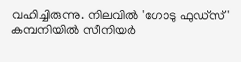വഹിച്ചിരുന്നു. നിലവില്‍ 'ഗോടു ഫുഡ്സ്' കമ്പനിയില്‍ സീനിയര്‍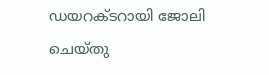ഡയറക്ടറായി ജോലി ചെയ്തു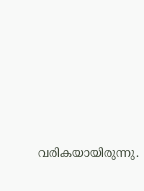വരികയായിരുന്നു.